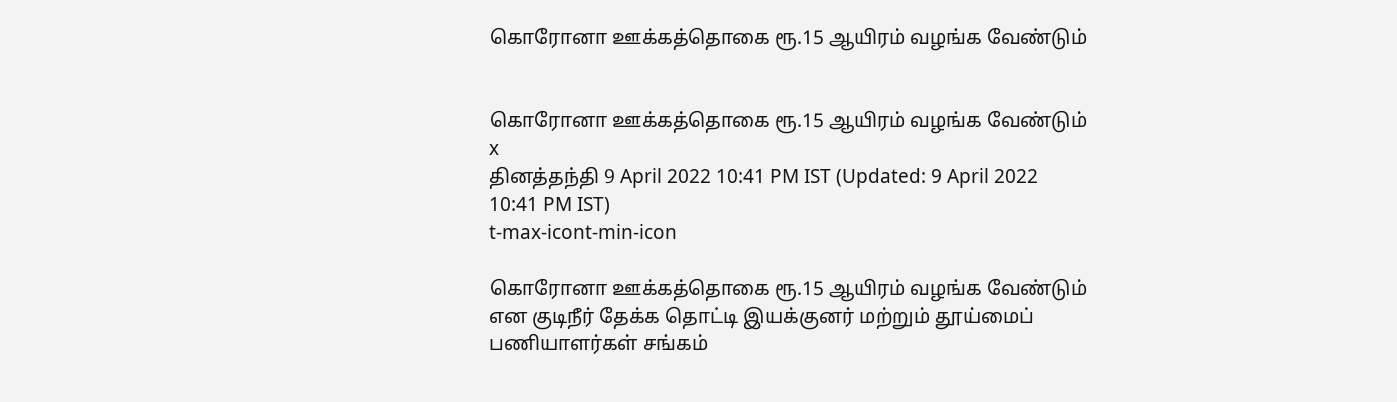கொரோனா ஊக்கத்தொகை ரூ.15 ஆயிரம் வழங்க வேண்டும்


கொரோனா ஊக்கத்தொகை ரூ.15 ஆயிரம் வழங்க வேண்டும்
x
தினத்தந்தி 9 April 2022 10:41 PM IST (Updated: 9 April 2022 10:41 PM IST)
t-max-icont-min-icon

கொரோனா ஊக்கத்தொகை ரூ.15 ஆயிரம் வழங்க வேண்டும் என குடிநீர் தேக்க தொட்டி இயக்குனர் மற்றும் தூய்மைப் பணியாளர்கள் சங்கம்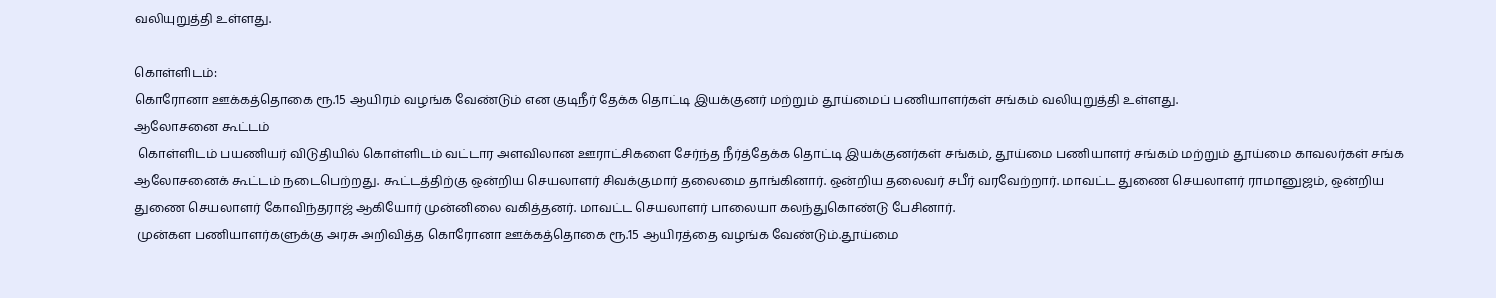வலியுறுத்தி உள்ளது.

கொள்ளிடம்:
கொரோனா ஊக்கத்தொகை ரூ.15 ஆயிரம் வழங்க வேண்டும் என குடிநீர் தேக்க தொட்டி இயக்குனர் மற்றும் தூய்மைப் பணியாளர்கள் சங்கம் வலியுறுத்தி உள்ளது.
ஆலோசனை கூட்டம்
 கொள்ளிடம் பயணியர் விடுதியில் கொள்ளிடம் வட்டார அளவிலான ஊராட்சிகளை சேர்ந்த நீர்த்தேக்க தொட்டி இயக்குனர்கள் சங்கம், தூய்மை பணியாளர் சங்கம் மற்றும் தூய்மை காவலர்கள் சங்க ஆலோசனைக் கூட்டம் நடைபெற்றது. கூட்டத்திற்கு ஒன்றிய செயலாளர் சிவக்குமார் தலைமை தாங்கினார். ஒன்றிய தலைவர் சபீர் வரவேற்றார். மாவட்ட துணை செயலாளர் ராமானுஜம், ஒன்றிய துணை செயலாளர் கோவிந்தராஜ் ஆகியோர் முன்னிலை வகித்தனர். மாவட்ட செயலாளர் பாலையா கலந்துகொண்டு பேசினார்.
 முன்கள பணியாளர்களுக்கு அரசு அறிவித்த கொரோனா ஊக்கத்தொகை ரூ.15 ஆயிரத்தை வழங்க வேண்டும்.தூய்மை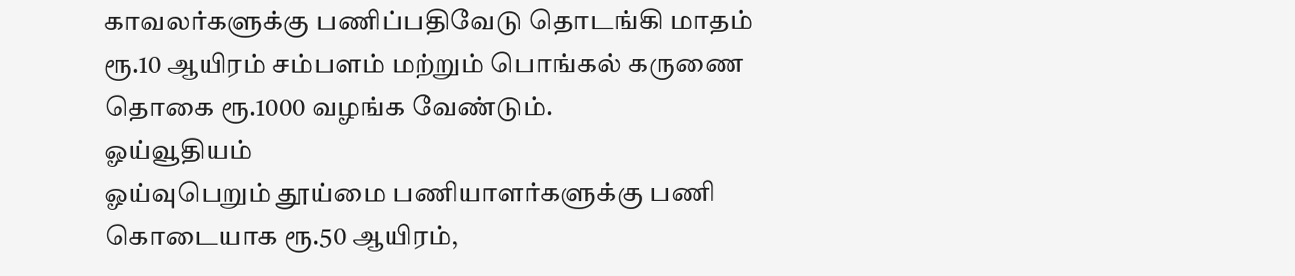காவலர்களுக்கு பணிப்பதிவேடு தொடங்கி மாதம் ரூ.10 ஆயிரம் சம்பளம் மற்றும் பொங்கல் கருணை தொகை ரூ.1000 வழங்க வேண்டும்.
ஓய்வூதியம்
ஓய்வுபெறும் தூய்மை பணியாளர்களுக்கு பணி கொடையாக ரூ.50 ஆயிரம்,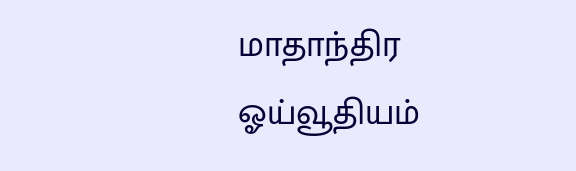மாதாந்திர ஓய்வூதியம்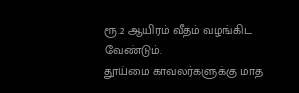ரூ.2 ஆயிரம் வீதம் வழங்கிட வேண்டும்.
தூய்மை காவலர்களுக்கு மாத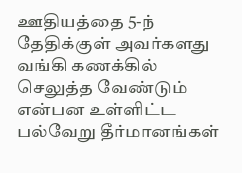ஊதியத்தை 5-ந் தேதிக்குள் அவர்களது வங்கி கணக்கில் செலுத்த வேண்டும் என்பன உள்ளிட்ட பல்வேறு தீர்மானங்கள்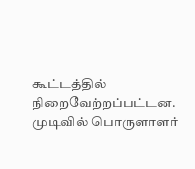கூட்டத்தில் நிறைவேற்றப்பட்டன. முடிவில் பொருளாளர்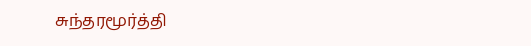சுந்தரமூர்த்தி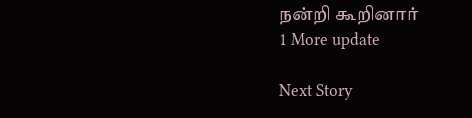நன்றி கூறினார்
1 More update

Next Story